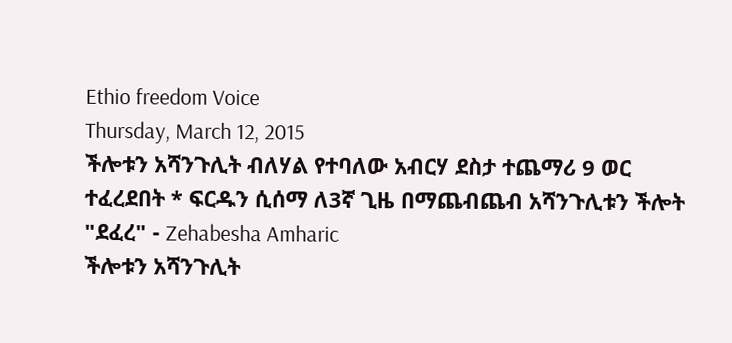Ethio freedom Voice
Thursday, March 12, 2015
ችሎቱን አሻንጉሊት ብለሃል የተባለው አብርሃ ደስታ ተጨማሪ 9 ወር ተፈረደበት * ፍርዱን ሲሰማ ለ3ኛ ጊዜ በማጨብጨብ አሻንጉሊቱን ችሎት "ደፈረ" - Zehabesha Amharic
ችሎቱን አሻንጉሊት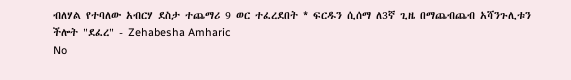ብለሃል የተባለው አብርሃ ደስታ ተጨማሪ 9 ወር ተፈረደበት * ፍርዱን ሲሰማ ለ3ኛ ጊዜ በማጨብጨብ አሻንጉሊቱን ችሎት "ደፈረ" - Zehabesha Amharic
No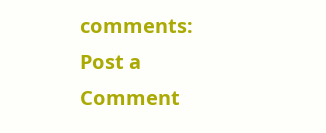comments:
Post a Comment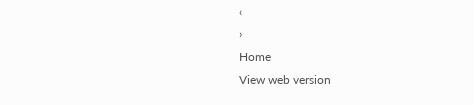‹
›
Home
View web version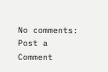No comments:
Post a Comment